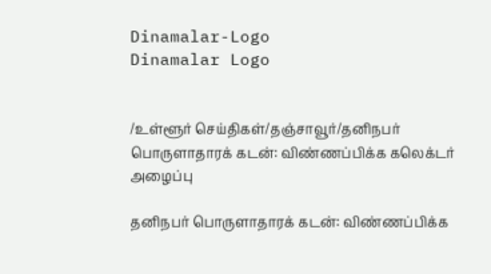Dinamalar-Logo
Dinamalar Logo


/உள்ளூர் செய்திகள்/தஞ்சாவூர்/தனிநபர் பொருளாதாரக் கடன்: விண்ணப்பிக்க கலெக்டர் அழைப்பு

தனிநபர் பொருளாதாரக் கடன்: விண்ணப்பிக்க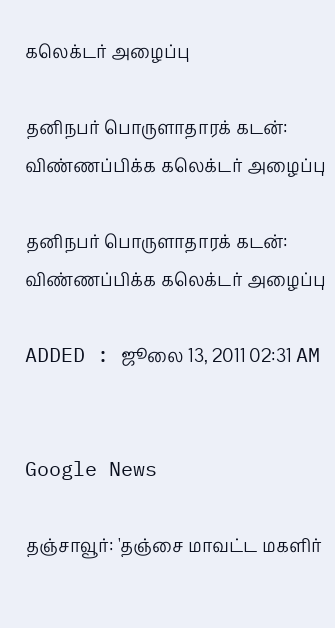கலெக்டர் அழைப்பு

தனிநபர் பொருளாதாரக் கடன்: விண்ணப்பிக்க கலெக்டர் அழைப்பு

தனிநபர் பொருளாதாரக் கடன்: விண்ணப்பிக்க கலெக்டர் அழைப்பு

ADDED : ஜூலை 13, 2011 02:31 AM


Google News

தஞ்சாவூர்: 'தஞ்சை மாவட்ட மகளிர்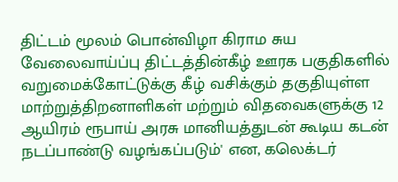திட்டம் மூலம் பொன்விழா கிராம சுய வேலைவாய்ப்பு திட்டத்தின்கீழ் ஊரக பகுதிகளில் வறுமைக்கோட்டுக்கு கீழ் வசிக்கும் தகுதியுள்ள மாற்றுத்திறனாளிகள் மற்றும் விதவைகளுக்கு 12 ஆயிரம் ரூபாய் அரசு மானியத்துடன் கூடிய கடன் நடப்பாண்டு வழங்கப்படும்' என, கலெக்டர்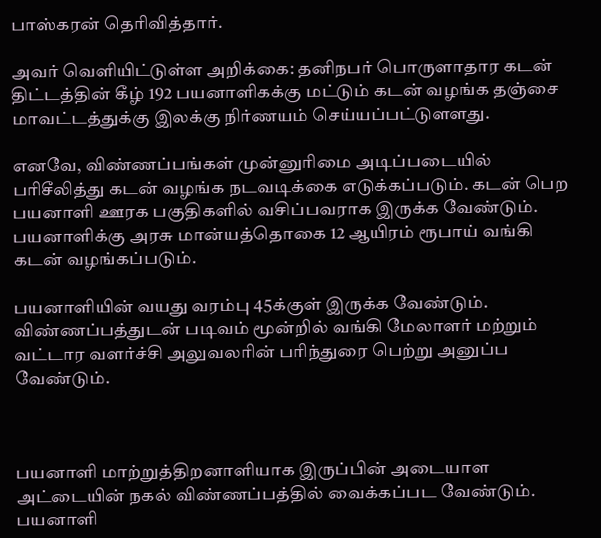பாஸ்கரன் தெரிவித்தார்.

அவர் வெளியிட்டுள்ள அறிக்கை: தனிநபர் பொருளாதார கடன் திட்டத்தின் கீழ் 192 பயனாளிகக்கு மட்டும் கடன் வழங்க தஞ்சை மாவட்டத்துக்கு இலக்கு நிர்ணயம் செய்யப்பட்டுளளது.

எனவே, விண்ணப்பங்கள் முன்னுரிமை அடிப்படையில் பரிசீலித்து கடன் வழங்க நடவடிக்கை எடுக்கப்படும். கடன் பெற பயனாளி ஊரக பகுதிகளில் வசிப்பவராக இருக்க வேண்டும். பயனாளிக்கு அரசு மான்யத்தொகை 12 ஆயிரம் ரூபாய் வங்கி கடன் வழங்கப்படும்.

பயனாளியின் வயது வரம்பு 45க்குள் இருக்க வேண்டும். விண்ணப்பத்துடன் படிவம் மூன்றில் வங்கி மேலாளர் மற்றும் வட்டார வளர்ச்சி அலுவலரின் பரிந்துரை பெற்று அனுப்ப வேண்டும்.



பயனாளி மாற்றுத்திறனாளியாக இருப்பின் அடையாள அட்டையின் நகல் விண்ணப்பத்தில் வைக்கப்பட வேண்டும். பயனாளி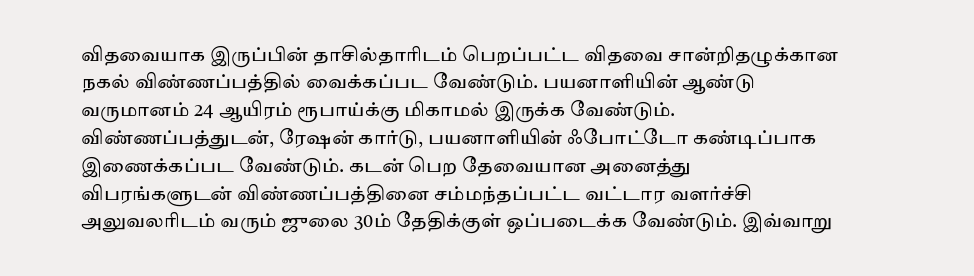விதவையாக இருப்பின் தாசில்தாரிடம் பெறப்பட்ட விதவை சான்றிதழுக்கான நகல் விண்ணப்பத்தில் வைக்கப்பட வேண்டும். பயனாளியின் ஆண்டு வருமானம் 24 ஆயிரம் ரூபாய்க்கு மிகாமல் இருக்க வேண்டும். விண்ணப்பத்துடன், ரேஷன் கார்டு, பயனாளியின் ஃபோட்டோ கண்டிப்பாக இணைக்கப்பட வேண்டும். கடன் பெற தேவையான அனைத்து விபரங்களுடன் விண்ணப்பத்தினை சம்மந்தப்பட்ட வட்டார வளர்ச்சி அலுவலரிடம் வரும் ஜுலை 30ம் தேதிக்குள் ஒப்படைக்க வேண்டும். இவ்வாறு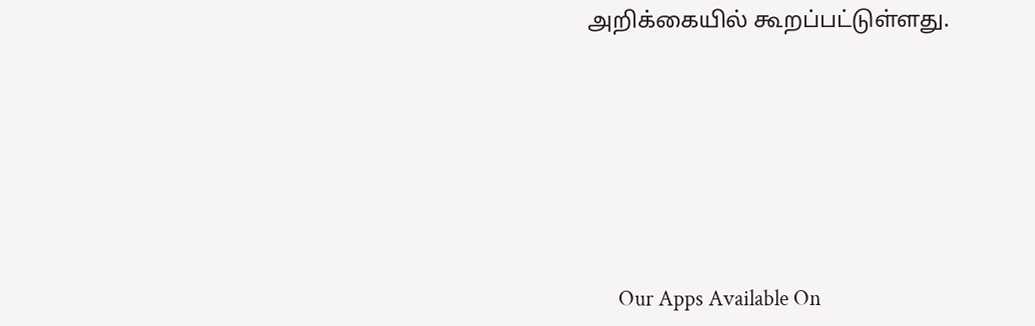அறிக்கையில் கூறப்பட்டுள்ளது.







      Our Apps Available On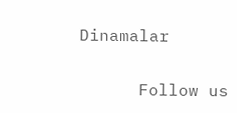Dinamalar

      Follow us